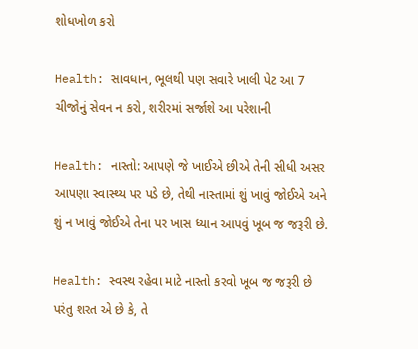શોધખોળ કરો

Health: સાવધાન, ભૂલથી પણ સવારે ખાલી પેટ આ 7 ચીજોનું સેવન ન કરો, શરીરમાં સર્જાશે આ પરેશાની

Health: નાસ્તો: આપણે જે ખાઈએ છીએ તેની સીધી અસર આપણા સ્વાસ્થ્ય પર પડે છે, તેથી નાસ્તામાં શું ખાવું જોઈએ અને શું ન ખાવું જોઈએ તેના પર ખાસ ધ્યાન આપવું ખૂબ જ જરૂરી છે.

Health: સ્વસ્થ રહેવા માટે નાસ્તો કરવો ખૂબ જ જરૂરી છે પરંતુ શરત એ છે કે, તે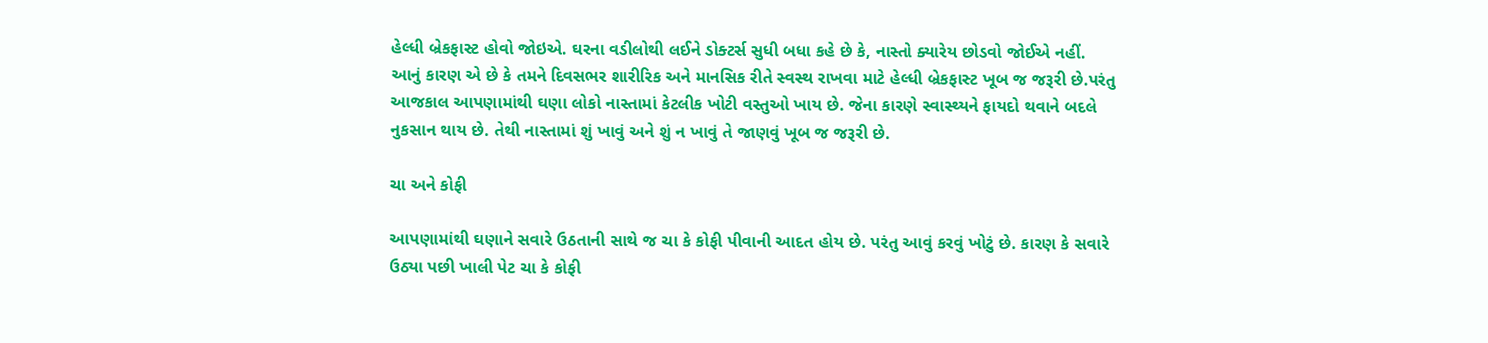હેલ્ધી બ્રેકફાસ્ટ હોવો જોઇએ. ઘરના વડીલોથી લઈને ડોક્ટર્સ સુધી બધા કહે છે કે, નાસ્તો ક્યારેય છોડવો જોઈએ નહીં. આનું કારણ એ છે કે તમને દિવસભર શારીરિક અને માનસિક રીતે સ્વસ્થ રાખવા માટે હેલ્ધી બ્રેકફાસ્ટ ખૂબ જ જરૂરી છે.પરંતુ આજકાલ આપણામાંથી ઘણા લોકો નાસ્તામાં કેટલીક ખોટી વસ્તુઓ ખાય છે. જેના કારણે સ્વાસ્થ્યને ફાયદો થવાને બદલે નુકસાન થાય છે. તેથી નાસ્તામાં શું ખાવું અને શું ન ખાવું તે જાણવું ખૂબ જ જરૂરી છે.

ચા અને કોફી

આપણામાંથી ઘણાને સવારે ઉઠતાની સાથે જ ચા કે કોફી પીવાની આદત હોય છે. પરંતુ આવું કરવું ખોટું છે. કારણ કે સવારે ઉઠ્યા પછી ખાલી પેટ ચા કે કોફી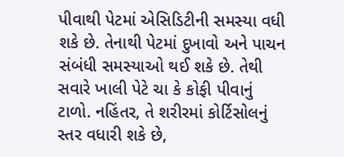પીવાથી પેટમાં એસિડિટીની સમસ્યા વધી શકે છે. તેનાથી પેટમાં દુખાવો અને પાચન સંબંધી સમસ્યાઓ થઈ શકે છે. તેથી સવારે ખાલી પેટે ચા કે કોફી પીવાનું ટાળો. નહિંતર, તે શરીરમાં કોર્ટિસોલનું સ્તર વધારી શકે છે,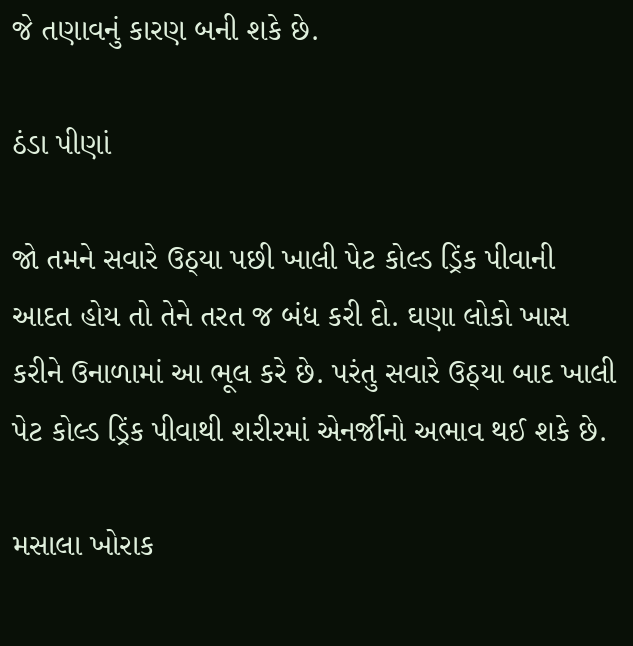જે તણાવનું કારણ બની શકે છે.

ઠંડા પીણાં

જો તમને સવારે ઉઠ્યા પછી ખાલી પેટ કોલ્ડ ડ્રિંક પીવાની આદત હોય તો તેને તરત જ બંધ કરી દો. ઘણા લોકો ખાસ કરીને ઉનાળામાં આ ભૂલ કરે છે. પરંતુ સવારે ઉઠ્યા બાદ ખાલી પેટ કોલ્ડ ડ્રિંક પીવાથી શરીરમાં એનર્જીનો અભાવ થઈ શકે છે.

મસાલા ખોરાક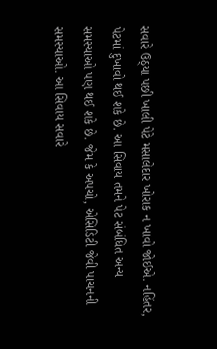સવારે ઉઠ્યા પછી ખાલી પેટે મસાલેદાર ખોરાક ન ખાવો જોઈએ. નહિંતર, પેટમાં દુખાવો થઈ શકે છે. આ સિવાય તમને પેટ સંબંધિત અન્ય સમસ્યાઓ પણ થઈ શકે છે. જેમ કે અપચો, એસિડિટી જેવી પાચનની સમસ્યાઓ. આ સિવાય સવારે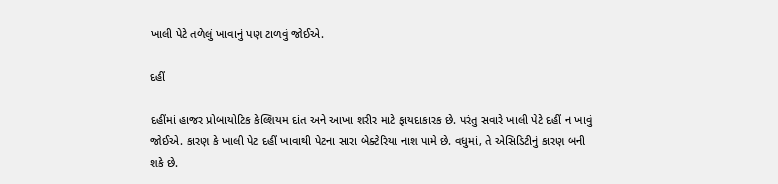ખાલી પેટે તળેલું ખાવાનું પણ ટાળવું જોઈએ.

દહીં

દહીંમાં હાજર પ્રોબાયોટિક કેલ્શિયમ દાંત અને આખા શરીર માટે ફાયદાકારક છે. પરંતુ સવારે ખાલી પેટે દહીં ન ખાવું જોઈએ. કારણ કે ખાલી પેટ દહીં ખાવાથી પેટના સારા બેક્ટેરિયા નાશ પામે છે. વધુમાં, તે એસિડિટીનું કારણ બની શકે છે.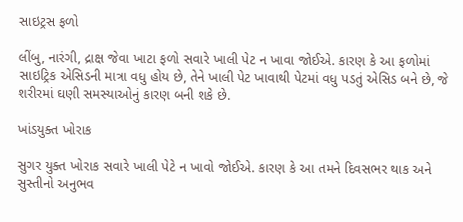સાઇટ્રસ ફળો

લીંબુ, નારંગી, દ્રાક્ષ જેવા ખાટા ફળો સવારે ખાલી પેટ ન ખાવા જોઈએ. કારણ કે આ ફળોમાં સાઇટ્રિક એસિડની માત્રા વધુ હોય છે, તેને ખાલી પેટ ખાવાથી પેટમાં વધુ પડતું એસિડ બને છે, જે શરીરમાં ઘણી સમસ્યાઓનું કારણ બની શકે છે.

ખાંડયુક્ત ખોરાક

સુગર યુક્ત ખોરાક સવારે ખાલી પેટે ન ખાવો જોઈએ. કારણ કે આ તમને દિવસભર થાક અને સુસ્તીનો અનુભવ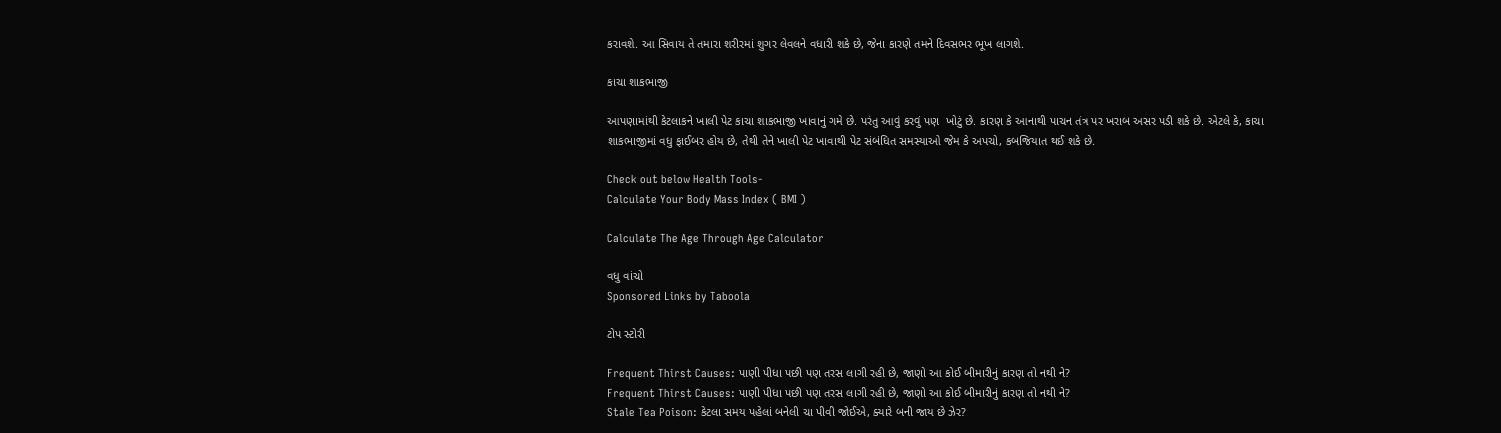કરાવશે. આ સિવાય તે તમારા શરીરમાં શુગર લેવલને વધારી શકે છે, જેના કારણે તમને દિવસભર ભૂખ લાગશે.

કાચા શાકભાજી

આપણામાંથી કેટલાકને ખાલી પેટ કાચા શાકભાજી ખાવાનું ગમે છે. પરંતુ આવું કરવું પણ  ખોટું છે. કારણ કે આનાથી પાચન તંત્ર પર ખરાબ અસર પડી શકે છે. એટલે કે, કાચા શાકભાજીમાં વધુ ફાઈબર હોય છે, તેથી તેને ખાલી પેટ ખાવાથી પેટ સંબંધિત સમસ્યાઓ જેમ કે અપચો, કબજિયાત થઈ શકે છે.

Check out below Health Tools-
Calculate Your Body Mass Index ( BMI )

Calculate The Age Through Age Calculator

વધુ વાંચો
Sponsored Links by Taboola

ટોપ સ્ટોરી

Frequent Thirst Causes: પાણી પીધા પછી પણ તરસ લાગી રહી છે, જાણો આ કોઈ બીમારીનું કારણ તો નથી ને?
Frequent Thirst Causes: પાણી પીધા પછી પણ તરસ લાગી રહી છે, જાણો આ કોઈ બીમારીનું કારણ તો નથી ને?
Stale Tea Poison: કેટલા સમય પહેલાં બનેલી ચા પીવી જોઈએ, ક્યારે બની જાય છે ઝેર?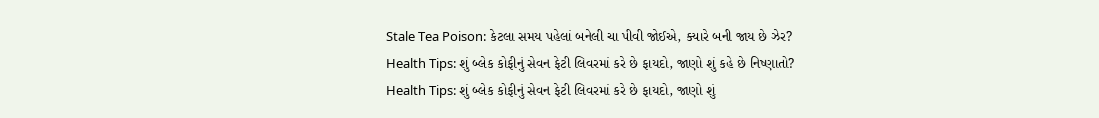Stale Tea Poison: કેટલા સમય પહેલાં બનેલી ચા પીવી જોઈએ, ક્યારે બની જાય છે ઝેર?
Health Tips: શું બ્લેક કોફીનું સેવન ફેટી લિવરમાં કરે છે ફાયદો, જાણો શું કહે છે નિષ્ણાતો?
Health Tips: શું બ્લેક કોફીનું સેવન ફેટી લિવરમાં કરે છે ફાયદો, જાણો શું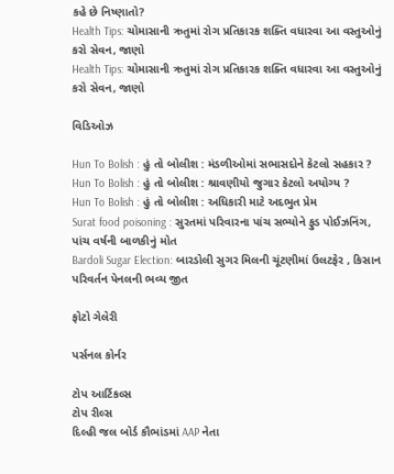કહે છે નિષ્ણાતો?
Health Tips: ચોમાસાની ઋતુમાં રોગ પ્રતિકારક શક્તિ વધારવા આ વસ્તુઓનું કરો સેવન, જાણો
Health Tips: ચોમાસાની ઋતુમાં રોગ પ્રતિકારક શક્તિ વધારવા આ વસ્તુઓનું કરો સેવન, જાણો

વિડિઓઝ

Hun To Bolish : હું તો બોલીશ : મંડળીઓમાં સભાસદોને કેટલો સહકાર ?
Hun To Bolish : હું તો બોલીશ : શ્રાવણીયો જુગાર કેટલો અયોગ્ય ?
Hun To Bolish : હું તો બોલીશ : અધિકારી માટે અદભુત પ્રેમ
Surat food poisoning : સુરતમાં પરિવારના પાંચ સભ્યોને ફુડ પોઈઝનિંગ, પાંચ વર્ષની બાળકીનું મોત
Bardoli Sugar Election: બારડોલી સુગર મિલની ચૂંટણીમાં ઉલટફેર , કિસાન પરિવર્તન પેનલની ભવ્ય જીત

ફોટો ગેલેરી

પર્સનલ કોર્નર

ટોપ આર્ટિકલ્સ
ટોપ રીલ્સ
દિલ્હી જલ બોર્ડ કૌભાંડમાં AAP નેતા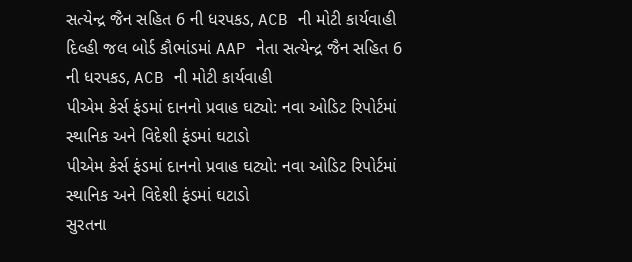સત્યેન્દ્ર જૈન સહિત 6 ની ધરપકડ, ACB ની મોટી કાર્યવાહી
દિલ્હી જલ બોર્ડ કૌભાંડમાં AAP નેતા સત્યેન્દ્ર જૈન સહિત 6 ની ધરપકડ, ACB ની મોટી કાર્યવાહી
પીએમ કેર્સ ફંડમાં દાનનો પ્રવાહ ઘટ્યો: નવા ઓડિટ રિપોર્ટમાં સ્થાનિક અને વિદેશી ફંડમાં ઘટાડો
પીએમ કેર્સ ફંડમાં દાનનો પ્રવાહ ઘટ્યો: નવા ઓડિટ રિપોર્ટમાં સ્થાનિક અને વિદેશી ફંડમાં ઘટાડો
સુરતના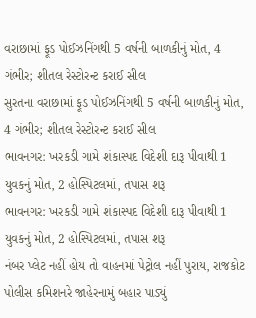વરાછામાં ફૂડ પોઈઝનિંગથી 5 વર્ષની બાળકીનું મોત, 4 ગંભીર; શીતલ રેસ્ટોરન્ટ કરાઈ સીલ
સુરતના વરાછામાં ફૂડ પોઈઝનિંગથી 5 વર્ષની બાળકીનું મોત, 4 ગંભીર; શીતલ રેસ્ટોરન્ટ કરાઈ સીલ
ભાવનગર: ખરકડી ગામે શંકાસ્પદ વિદેશી દારૂ પીવાથી 1 યુવકનું મોત, 2 હોસ્પિટલમાં, તપાસ શરૂ
ભાવનગર: ખરકડી ગામે શંકાસ્પદ વિદેશી દારૂ પીવાથી 1 યુવકનું મોત, 2 હોસ્પિટલમાં, તપાસ શરૂ
નંબર પ્લેટ નહીં હોય તો વાહનમાં પેટ્રોલ નહીં પુરાય, રાજકોટ પોલીસ કમિશનરે જાહેરનામું બહાર પાડ્યું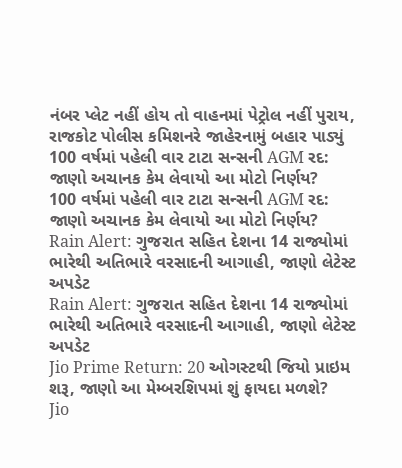નંબર પ્લેટ નહીં હોય તો વાહનમાં પેટ્રોલ નહીં પુરાય, રાજકોટ પોલીસ કમિશનરે જાહેરનામું બહાર પાડ્યું
100 વર્ષમાં પહેલી વાર ટાટા સન્સની AGM રદ: જાણો અચાનક કેમ લેવાયો આ મોટો નિર્ણય?
100 વર્ષમાં પહેલી વાર ટાટા સન્સની AGM રદ: જાણો અચાનક કેમ લેવાયો આ મોટો નિર્ણય?
Rain Alert: ગુજરાત સહિત દેશના 14 રાજ્યોમાં ભારેથી અતિભારે વરસાદની આગાહી, જાણો લેટેસ્ટ અપડેટ
Rain Alert: ગુજરાત સહિત દેશના 14 રાજ્યોમાં ભારેથી અતિભારે વરસાદની આગાહી, જાણો લેટેસ્ટ અપડેટ
Jio Prime Return: 20 ઓગસ્ટથી જિયો પ્રાઇમ શરૂ, જાણો આ મેમ્બરશિપમાં શું ફાયદા મળશે?
Jio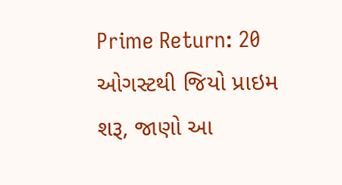Prime Return: 20 ઓગસ્ટથી જિયો પ્રાઇમ શરૂ, જાણો આ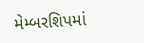મેમ્બરશિપમાં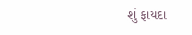શું ફાયદા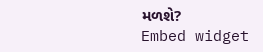મળશે?
Embed widget